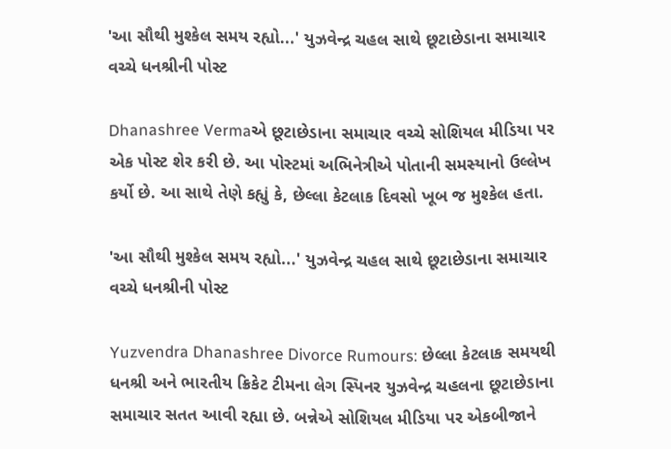'આ સૌથી મુશ્કેલ સમય રહ્યો...' યુઝવેન્દ્ર ચહલ સાથે છૂટાછેડાના સમાચાર વચ્ચે ધનશ્રીની પોસ્ટ

Dhanashree Vermaએ છૂટાછેડાના સમાચાર વચ્ચે સોશિયલ મીડિયા પર એક પોસ્ટ શેર કરી છે. આ પોસ્ટમાં અભિનેત્રીએ પોતાની સમસ્યાનો ઉલ્લેખ કર્યો છે. આ સાથે તેણે કહ્યું કે, છેલ્લા કેટલાક દિવસો ખૂબ જ મુશ્કેલ હતા.

'આ સૌથી મુશ્કેલ સમય રહ્યો...' યુઝવેન્દ્ર ચહલ સાથે છૂટાછેડાના સમાચાર વચ્ચે ધનશ્રીની પોસ્ટ

Yuzvendra Dhanashree Divorce Rumours: છેલ્લા કેટલાક સમયથી ધનશ્રી અને ભારતીય ક્રિકેટ ટીમના લેગ સ્પિનર યુઝવેન્દ્ર ચહલના છૂટાછેડાના સમાચાર સતત આવી રહ્યા છે. બન્નેએ સોશિયલ મીડિયા પર એકબીજાને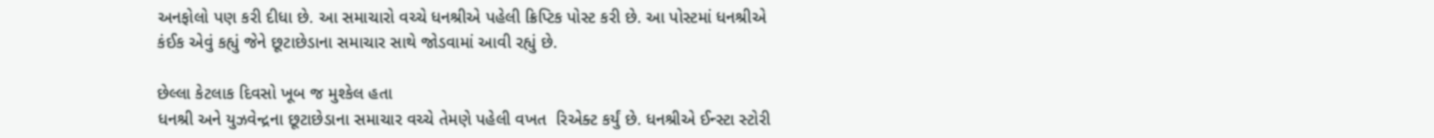અનફોલો પણ કરી દીધા છે. આ સમાચારો વચ્ચે ધનશ્રીએ પહેલી ક્રિપ્ટિક પોસ્ટ કરી છે. આ પોસ્ટમાં ધનશ્રીએ કંઈક એવું કહ્યું જેને છૂટાછેડાના સમાચાર સાથે જોડવામાં આવી રહ્યું છે.

છેલ્લા કેટલાક દિવસો ખૂબ જ મુશ્કેલ હતા
ધનશ્રી અને યુઝવેન્દ્રના છૂટાછેડાના સમાચાર વચ્ચે તેમણે પહેલી વખત  રિએક્ટ કર્યું છે. ધનશ્રીએ ઈન્સ્ટા સ્ટોરી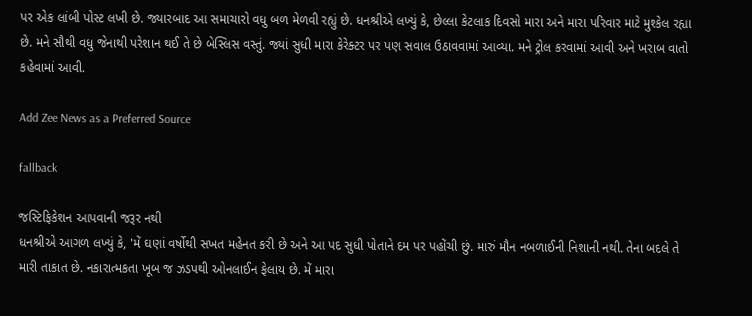પર એક લાંબી પોસ્ટ લખી છે. જ્યારબાદ આ સમાચારો વધુ બળ મેળવી રહ્યું છે. ધનશ્રીએ લખ્યું કે, છેલ્લા કેટલાક દિવસો મારા અને મારા પરિવાર માટે મુશ્કેલ રહ્યા છે. મને સૌથી વધુ જેનાથી પરેશાન થઈ તે છે બેસ્લિસ વસ્તું. જ્યાં સુધી મારા કેરેક્ટર પર પણ સવાલ ઉઠાવવામાં આવ્યા. મને ટ્રોલ કરવામાં આવી અને ખરાબ વાતો કહેવામાં આવી.

Add Zee News as a Preferred Source

fallback

જસ્ટિફિકેશન આપવાની જરૂર નથી
ધનશ્રીએ આગળ લખ્યું કે, 'મેં ઘણાં વર્ષોથી સખત મહેનત કરી છે અને આ પદ સુધી પોતાને દમ પર પહોંચી છું. મારું મૌન નબળાઈની નિશાની નથી. તેના બદલે તે મારી તાકાત છે. નકારાત્મકતા ખૂબ જ ઝડપથી ઓનલાઈન ફેલાય છે. મેં મારા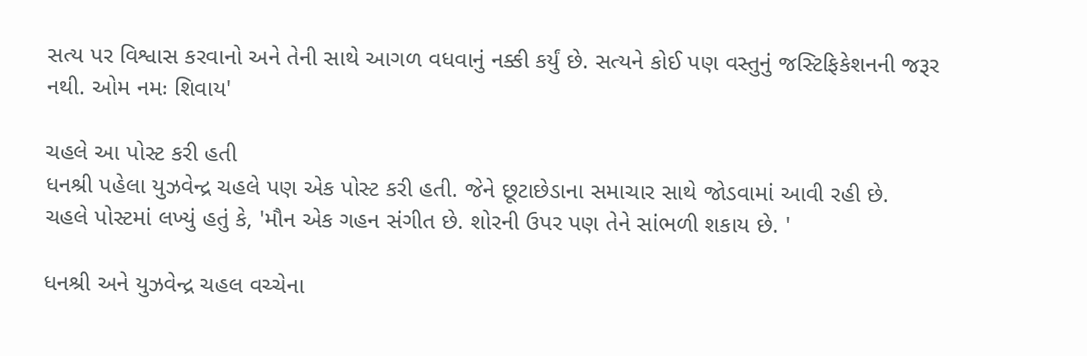સત્ય પર વિશ્વાસ કરવાનો અને તેની સાથે આગળ વધવાનું નક્કી કર્યું છે. સત્યને કોઈ પણ વસ્તુનું જસ્ટિફિકેશનની જરૂર નથી. ઓમ નમઃ શિવાય'

ચહલે આ પોસ્ટ કરી હતી
ધનશ્રી પહેલા યુઝવેન્દ્ર ચહલે પણ એક પોસ્ટ કરી હતી. જેને છૂટાછેડાના સમાચાર સાથે જોડવામાં આવી રહી છે. ચહલે પોસ્ટમાં લખ્યું હતું કે, 'મૌન એક ગહન સંગીત છે. શોરની ઉપર પણ તેને સાંભળી શકાય છે. '

ધનશ્રી અને યુઝવેન્દ્ર ચહલ વચ્ચેના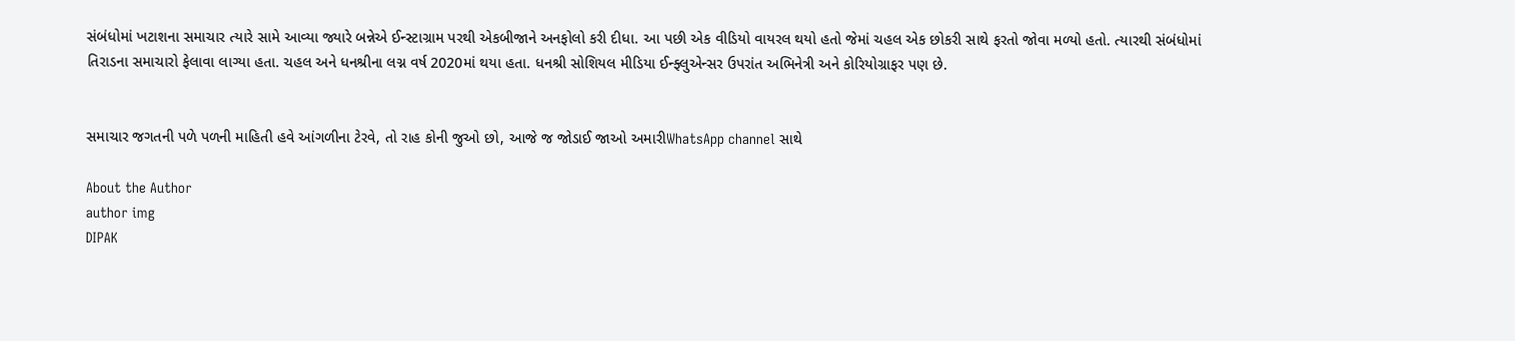સંબંધોમાં ખટાશના સમાચાર ત્યારે સામે આવ્યા જ્યારે બન્નેએ ઈન્સ્ટાગ્રામ પરથી એકબીજાને અનફોલો કરી દીધા. આ પછી એક વીડિયો વાયરલ થયો હતો જેમાં ચહલ એક છોકરી સાથે ફરતો જોવા મળ્યો હતો. ત્યારથી સંબંધોમાં તિરાડના સમાચારો ફેલાવા લાગ્યા હતા. ચહલ અને ધનશ્રીના લગ્ન વર્ષ 2020માં થયા હતા. ધનશ્રી સોશિયલ મીડિયા ઈન્ફ્લુએન્સર ઉપરાંત અભિનેત્રી અને કોરિયોગ્રાફર પણ છે.


સમાચાર જગતની પળે પળની માહિતી હવે આંગળીના ટેરવે, તો રાહ કોની જુઓ છો, આજે જ જોડાઈ જાઓ અમારીWhatsApp channel સાથે

About the Author
author img
DIPAK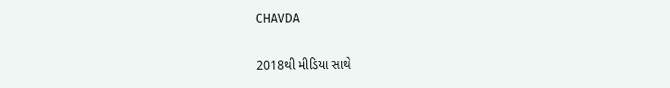CHAVDA

2018થી મીડિયા સાથે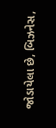જોડાયેલા છે, બિઝનેસ,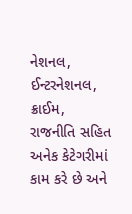નેશનલ, ઈન્ટરનેશનલ, ક્રાઈમ, રાજનીતિ સહિત અનેક કેટેગરીમાં કામ કરે છે અને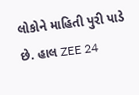લોકોને માહિતી પુરી પાડે છે. હાલ ZEE 24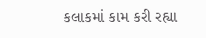કલાકમાં કામ કરી રહ્યા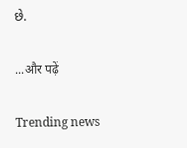છે.

...और पढ़ें

Trending news